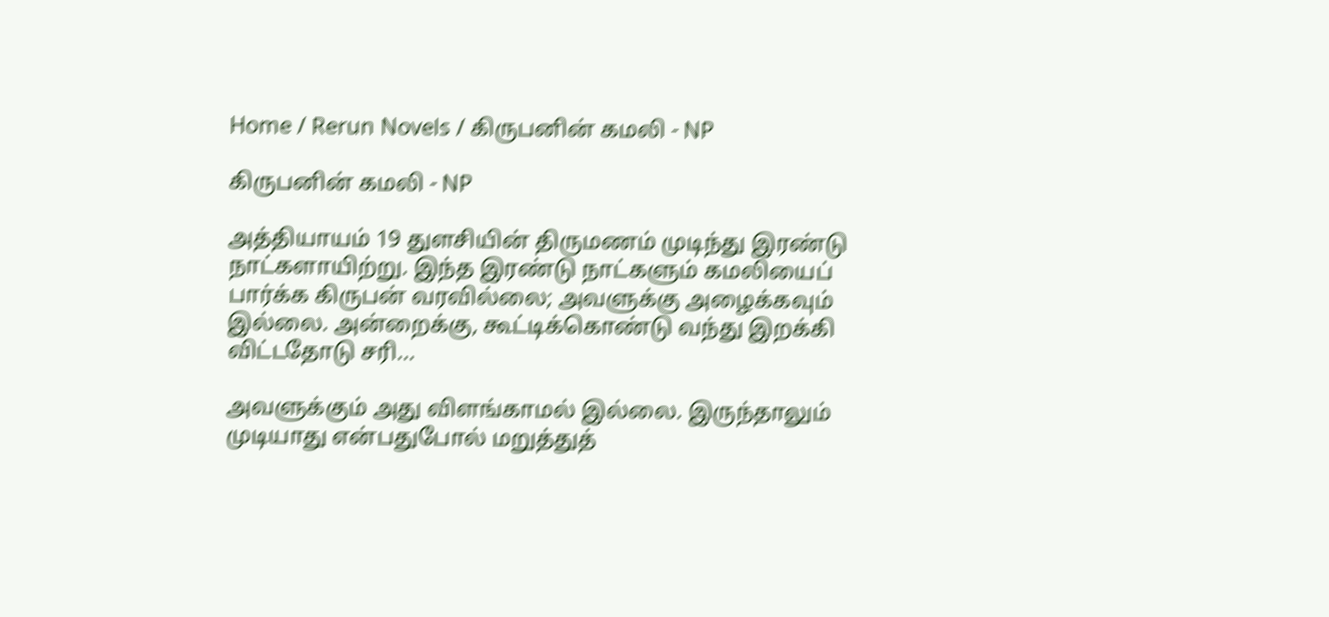Home / Rerun Novels / கிருபனின் கமலி - NP

கிருபனின் கமலி - NP

அத்தியாயம் 19 துளசியின் திருமணம் முடிந்து இரண்டு நாட்களாயிற்று. இந்த இரண்டு நாட்களும் கமலியைப் பார்க்க கிருபன் வரவில்லை; அவளுக்கு அழைக்கவும் இல்லை. அன்றைக்கு, கூட்டிக்கொண்டு வந்து இறக்கி விட்டதோடு சரி...

அவளுக்கும் அது விளங்காமல் இல்லை. இருந்தாலும் முடியாது என்பதுபோல் மறுத்துத்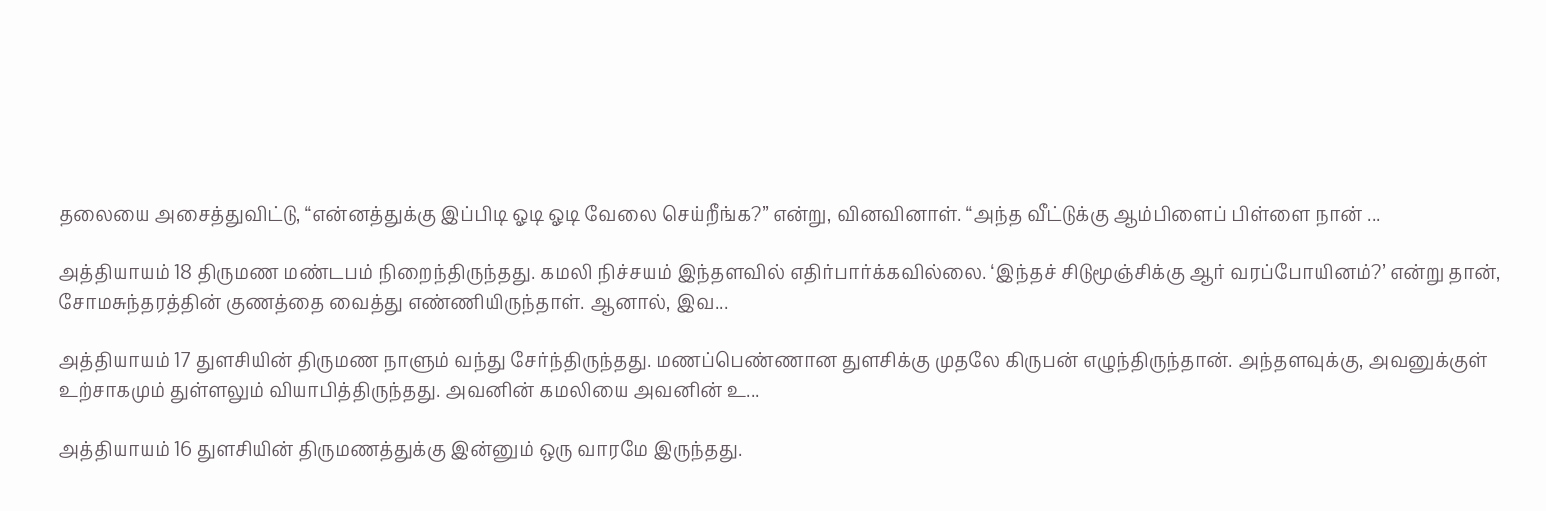தலையை அசைத்துவிட்டு, “என்னத்துக்கு இப்பிடி ஓடி ஓடி வேலை செய்றீங்க?” என்று, வினவினாள். “அந்த வீட்டுக்கு ஆம்பிளைப் பிள்ளை நான் ...

அத்தியாயம் 18 திருமண மண்டபம் நிறைந்திருந்தது. கமலி நிச்சயம் இந்தளவில் எதிர்பார்க்கவில்லை. ‘இந்தச் சிடுமூஞ்சிக்கு ஆர் வரப்போயினம்?’ என்று தான், சோமசுந்தரத்தின் குணத்தை வைத்து எண்ணியிருந்தாள். ஆனால், இவ...

அத்தியாயம் 17 துளசியின் திருமண நாளும் வந்து சேர்ந்திருந்தது. மணப்பெண்ணான துளசிக்கு முதலே கிருபன் எழுந்திருந்தான். அந்தளவுக்கு, அவனுக்குள் உற்சாகமும் துள்ளலும் வியாபித்திருந்தது. அவனின் கமலியை அவனின் உ...

அத்தியாயம் 16 துளசியின் திருமணத்துக்கு இன்னும் ஒரு வாரமே இருந்தது.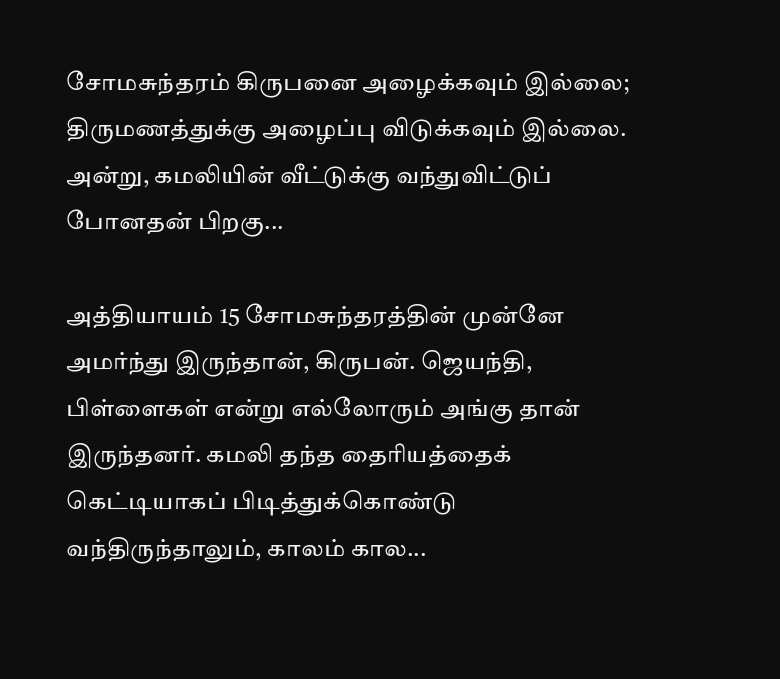சோமசுந்தரம் கிருபனை அழைக்கவும் இல்லை; திருமணத்துக்கு அழைப்பு விடுக்கவும் இல்லை. அன்று, கமலியின் வீட்டுக்கு வந்துவிட்டுப் போனதன் பிறகு...

அத்தியாயம் 15 சோமசுந்தரத்தின் முன்னே அமர்ந்து இருந்தான், கிருபன். ஜெயந்தி, பிள்ளைகள் என்று எல்லோரும் அங்கு தான் இருந்தனர். கமலி தந்த தைரியத்தைக் கெட்டியாகப் பிடித்துக்கொண்டு வந்திருந்தாலும், காலம் கால...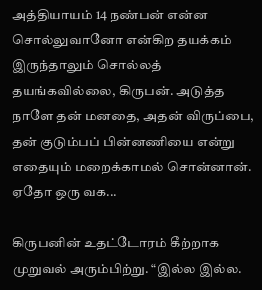அத்தியாயம் 14 நண்பன் என்ன சொல்லுவானோ என்கிற தயக்கம் இருந்தாலும் சொல்லத் தயங்கவில்லை, கிருபன். அடுத்த நாளே தன் மனதை, அதன் விருப்பை, தன் குடும்பப் பின்னணியை என்று எதையும் மறைக்காமல் சொன்னான். ஏதோ ஒரு வக...

கிருபனின் உதட்டோரம் கீற்றாக முறுவல் அரும்பிற்று. “இல்ல இல்ல.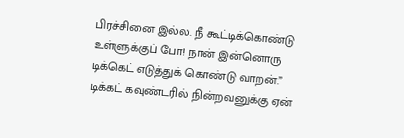பிரச்சினை இல்ல. நீ கூட்டிக்கொண்டு உள்ளுக்குப் போ! நான் இன்னொரு டிக்கெட் எடுத்துக் கொண்டு வாறன்.” டிக்கட் கவுண்டரில் நின்றவனுக்கு ஏன்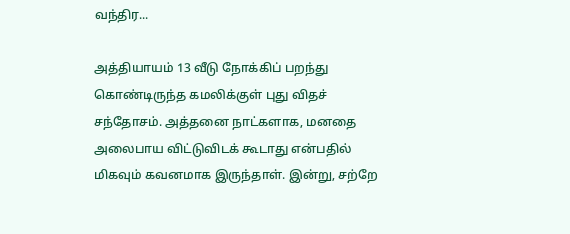வந்திர...

அத்தியாயம் 13 வீடு நோக்கிப் பறந்து கொண்டிருந்த கமலிக்குள் புது விதச் சந்தோசம். அத்தனை நாட்களாக, மனதை அலைபாய விட்டுவிடக் கூடாது என்பதில் மிகவும் கவனமாக இருந்தாள். இன்று, சற்றே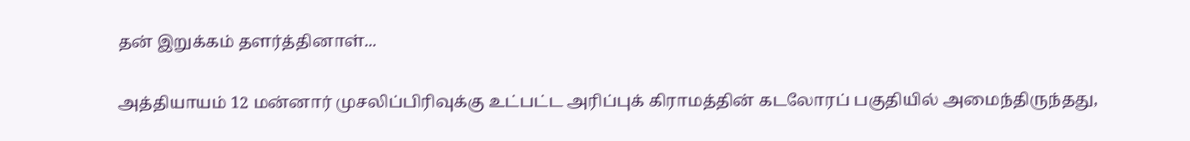தன் இறுக்கம் தளர்த்தினாள்...

அத்தியாயம் 12 மன்னார் முசலிப்பிரிவுக்கு உட்பட்ட அரிப்புக் கிராமத்தின் கடலோரப் பகுதியில் அமைந்திருந்தது,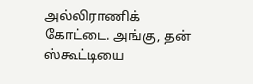அல்லிராணிக் கோட்டை. அங்கு, தன் ஸ்கூட்டியை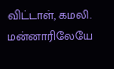விட்டாள், கமலி. மன்னாரிலேயே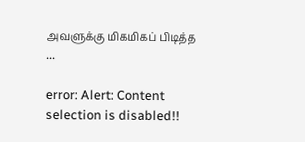அவளுக்கு மிகமிகப் பிடித்த ...

error: Alert: Content selection is disabled!!